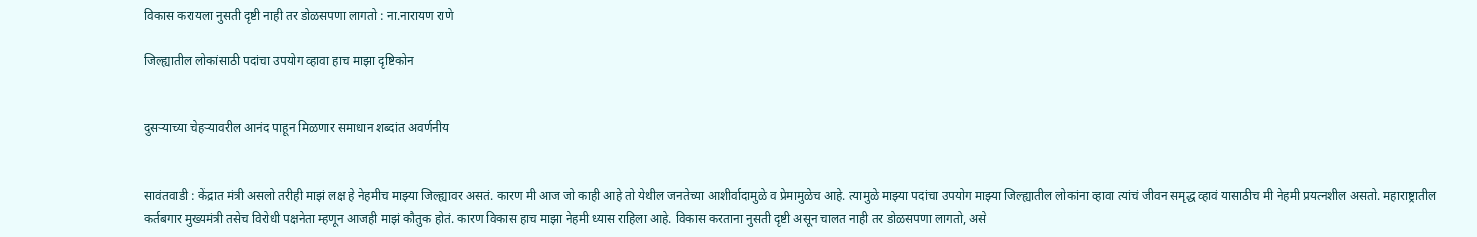विकास करायला नुसती दृष्टी नाही तर डोळसपणा लागतो : ना.नारायण राणे

जिल्ह्यातील लोकांसाठी पदांचा उपयोग व्हावा हाच माझा दृष्टिकोन


दुसऱ्याच्या चेहऱ्यावरील आनंद पाहून मिळणार समाधान शब्दांत अवर्णनीय


सावंतवाडी : केंद्रात मंत्री असलो तरीही माझं लक्ष हे नेहमीच माझ्या जिल्ह्यावर असतं. कारण मी आज जो काही आहे तो येथील जनतेच्या आशीर्वादामुळे व प्रेमामुळेच आहे. त्यामुळे माझ्या पदांचा उपयोग माझ्या जिल्ह्यातील लोकांना व्हावा त्यांचं जीवन समृद्ध व्हावं यासाठीच मी नेहमी प्रयत्नशील असतो. महाराष्ट्रातील कर्तबगार मुख्यमंत्री तसेच विरोधी पक्षनेता म्हणून आजही माझं कौतुक होतं. कारण विकास हाच माझा नेहमी ध्यास राहिला आहे. विकास करताना नुसती दृष्टी असून चालत नाही तर डोळसपणा लागतो, असे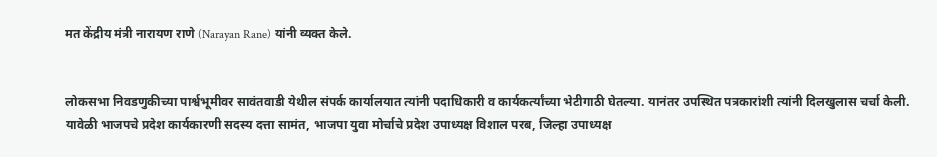मत केंद्रीय मंत्री नारायण राणे (Narayan Rane) यांनी व्यक्त केले.


लोकसभा निवडणुकीच्या पार्श्वभूमीवर सावंतवाडी येथील संपर्क कार्यालयात त्यांनी पदाधिकारी व कार्यकर्त्यांच्या भेटीगाठी घेतल्या. यानंतर उपस्थित पत्रकारांशी त्यांनी दिलखुलास चर्चा केली. यावेळी भाजपचे प्रदेश कार्यकारणी सदस्य दत्ता सामंत, भाजपा युवा मोर्चाचे प्रदेश उपाध्यक्ष विशाल परब, जिल्हा उपाध्यक्ष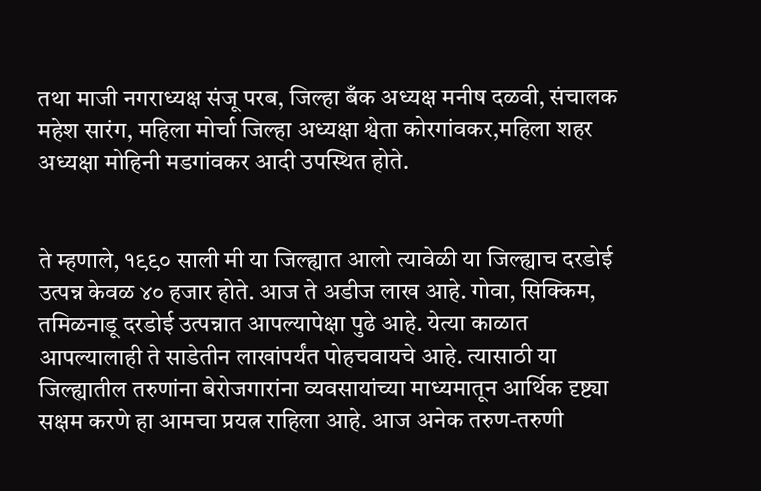तथा माजी नगराध्यक्ष संजू परब, जिल्हा बँक अध्यक्ष मनीष दळवी, संचालक महेश सारंग, महिला मोर्चा जिल्हा अध्यक्षा श्वेता कोरगांवकर,महिला शहर अध्यक्षा मोहिनी मडगांवकर आदी उपस्थित होते.


ते म्हणाले, १९९० साली मी या जिल्ह्यात आलो त्यावेळी या जिल्ह्याच दरडोई उत्पन्न केवळ ४० हजार होते. आज ते अडीज लाख आहे. गोवा, सिक्किम, तमिळनाडू दरडोई उत्पन्नात आपल्यापेक्षा पुढे आहे. येत्या काळात आपल्यालाही ते साडेतीन लाखांपर्यंत पोहचवायचे आहे. त्यासाठी या जिल्ह्यातील तरुणांना बेरोजगारांना व्यवसायांच्या माध्यमातून आर्थिक दृष्ट्या सक्षम करणे हा आमचा प्रयत्न राहिला आहे. आज अनेक तरुण-तरुणी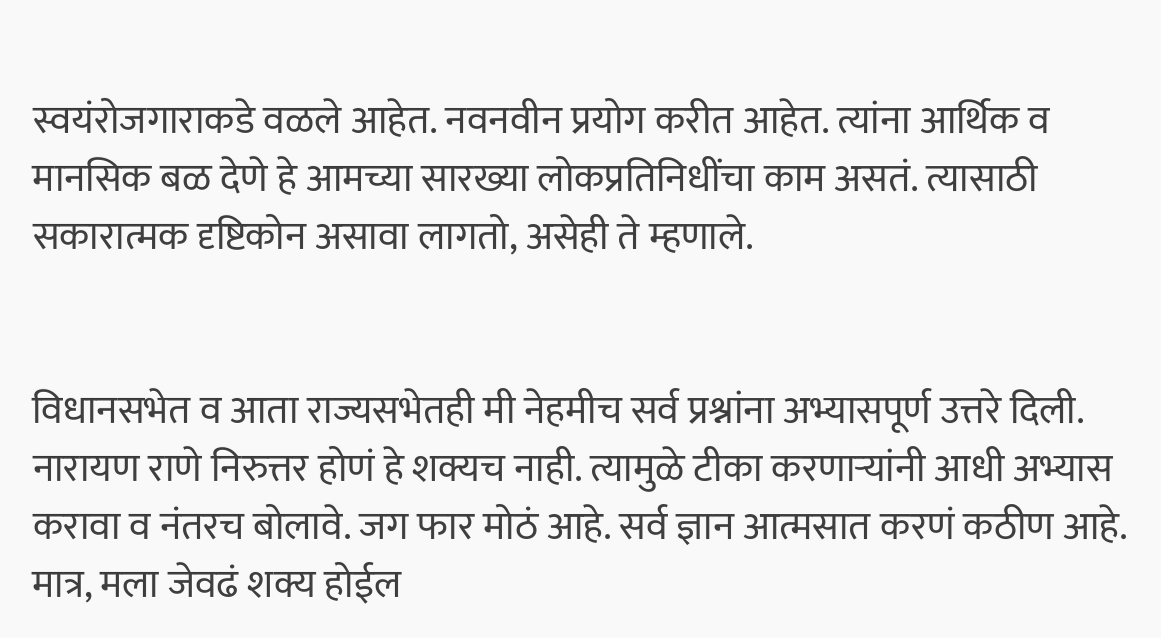स्वयंरोजगाराकडे वळले आहेत. नवनवीन प्रयोग करीत आहेत. त्यांना आर्थिक व मानसिक बळ देणे हे आमच्या सारख्या लोकप्रतिनिधींचा काम असतं. त्यासाठी सकारात्मक दृष्टिकोन असावा लागतो, असेही ते म्हणाले.


विधानसभेत व आता राज्यसभेतही मी नेहमीच सर्व प्रश्नांना अभ्यासपूर्ण उत्तरे दिली. नारायण राणे निरुत्तर होणं हे शक्यच नाही. त्यामुळे टीका करणाऱ्यांनी आधी अभ्यास करावा व नंतरच बोलावे. जग फार मोठं आहे. सर्व ज्ञान आत्मसात करणं कठीण आहे. मात्र, मला जेवढं शक्य होईल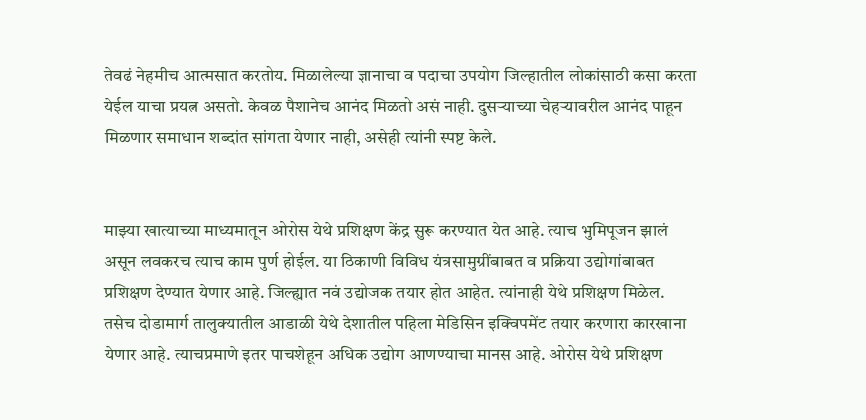तेवढं नेहमीच आत्मसात करतोय. मिळालेल्या ज्ञानाचा व पदाचा उपयोग जिल्हातील लोकांसाठी कसा करता येईल याचा प्रयत्न असतो. केवळ पैशानेच आनंद मिळतो असं नाही. दुसऱ्याच्या चेहऱ्यावरील आनंद पाहून मिळणार समाधान शब्दांत सांगता येणार नाही, असेही त्यांनी स्पष्ट केले.


माझ्या खात्याच्या माध्यमातून ओरोस येथे प्रशिक्षण केंद्र सुरू करण्यात येत आहे. त्याच भुमिपूजन झालं असून लवकरच त्याच काम पुर्ण होईल. या ठिकाणी विविध यंत्रसामुग्रींबाबत व प्रक्रिया उद्योगांबाबत प्रशिक्षण देण्यात येणार आहे. जिल्ह्यात नवं उद्योजक तयार होत आहेत. त्यांनाही येथे प्रशिक्षण मिळेल. तसेच दोडामार्ग तालुक्यातील आडाळी येथे देशातील पहिला मेडिसिन इक्विपमेंट तयार करणारा कारखाना येणार आहे. त्याचप्रमाणे इतर पाचशेहून अधिक उद्योग आणण्याचा मानस आहे. ओरोस येथे प्रशिक्षण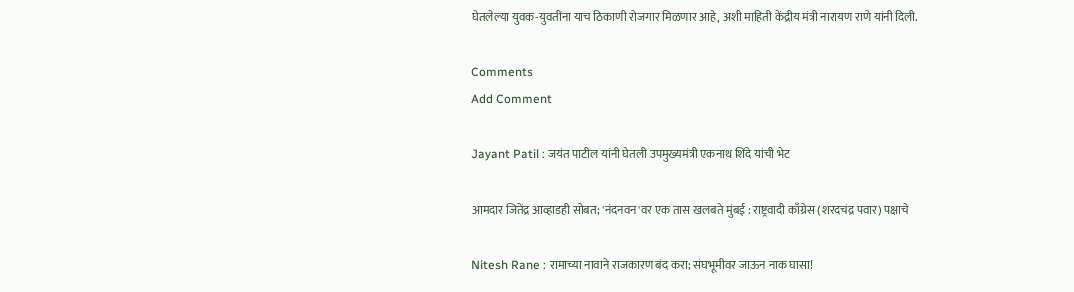घेतलेल्या युवक-युवतींना याच ठिकाणी रोजगार मिळणार आहे, अशी माहिती केंद्रीय मंत्री नारायण राणे यांनी दिली.

Comments
Add Comment

Jayant Patil : जयंत पाटील यांनी घेतली उपमुख्यमंत्री एकनाथ शिंदे यांची भेट

आमदार जितेंद्र आव्हाडही सोबत; 'नंदनवन'वर एक तास खलबते मुंबई : राष्ट्रवादी काँग्रेस (शरदचंद्र पवार) पक्षाचे

Nitesh Rane : रामाच्या नावाने राजकारण बंद करा; संघभूमीवर जाऊन नाक घासा!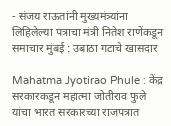- संजय राऊतांनी मुख्यमंत्र्यांना लिहिलेल्या पत्राचा मंत्री नितेश राणेंकडून समाचार मुंबई : उबाठा गटाचे खासदार

Mahatma Jyotirao Phule : केंद्र सरकारकडून महात्मा जोतीराव फुले यांचा भारत सरकारच्या राजपत्रात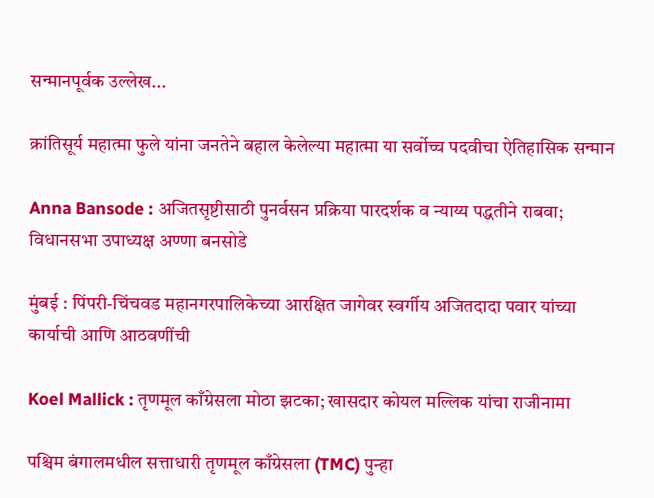सन्मानपूर्वक उल्लेख...

क्रांतिसूर्य महात्मा फुले यांना जनतेने बहाल केलेल्या महात्मा या सर्वोच्च पदवीचा ऐतिहासिक सन्मान

Anna Bansode : अजितसृष्टीसाठी पुनर्वसन प्रक्रिया पारदर्शक व न्याय्य पद्धतीने राबवा; विधानसभा उपाध्यक्ष अण्णा बनसोडे

मुंबई : पिंपरी-चिंचवड महानगरपालिकेच्या आरक्षित जागेवर स्वर्गीय अजितदादा पवार यांच्या कार्याची आणि आठवणींची

Koel Mallick : तृणमूल काँग्रेसला मोठा झटका; खासदार कोयल मल्लिक यांचा राजीनामा

पश्चिम बंगालमधील सत्ताधारी तृणमूल काँग्रेसला (TMC) पुन्हा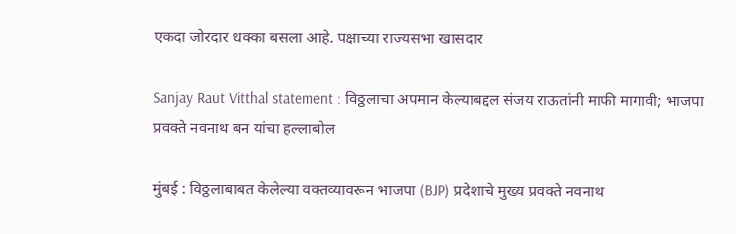एकदा जोरदार धक्का बसला आहे. पक्षाच्या राज्यसभा खासदार

Sanjay Raut Vitthal statement : विठ्ठलाचा अपमान केल्याबद्दल संजय राऊतांनी माफी मागावी; भाजपा प्रवक्ते नवनाथ बन यांचा हल्लाबोल

मुंबई : विठ्ठलाबाबत केलेल्या वक्तव्यावरून भाजपा (BJP) प्रदेशाचे मुख्य प्रवक्ते नवनाथ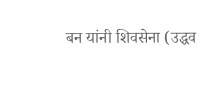बन यांनी शिवसेना (उद्धव